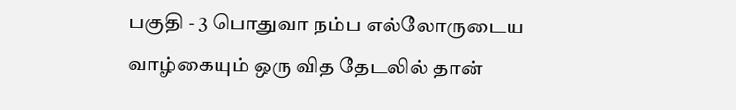பகுதி - 3 பொதுவா நம்ப எல்லோருடைய வாழ்கையும் ஒரு வித தேடலில் தான்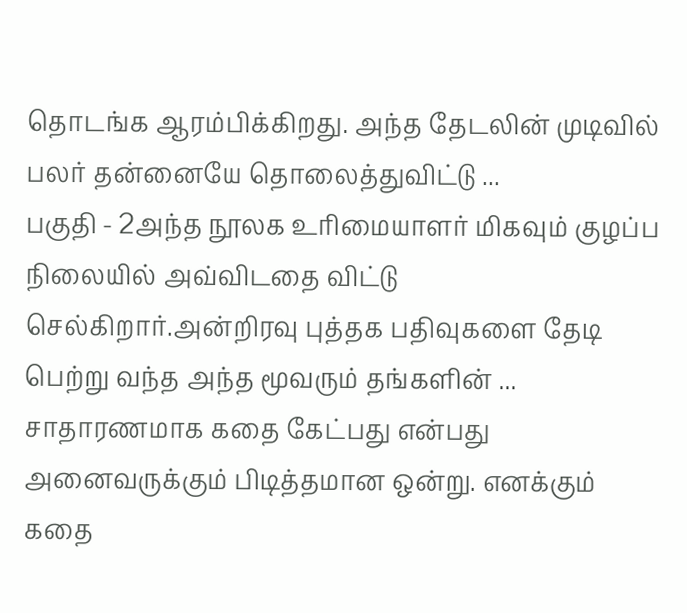தொடங்க ஆரம்பிக்கிறது. அந்த தேடலின் முடிவில் பலர் தன்னையே தொலைத்துவிட்டு ...
பகுதி - 2அந்த நூலக உரிமையாளர் மிகவும் குழப்ப நிலையில் அவ்விடதை விட்டு செல்கிறார்.அன்றிரவு புத்தக பதிவுகளை தேடி பெற்று வந்த அந்த மூவரும் தங்களின் ...
சாதாரணமாக கதை கேட்பது என்பது அனைவருக்கும் பிடித்தமான ஒன்று. எனக்கும் கதை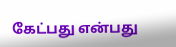கேட்பது என்பது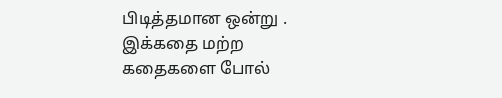பிடித்தமான ஒன்று . இக்கதை மற்ற கதைகளை போல்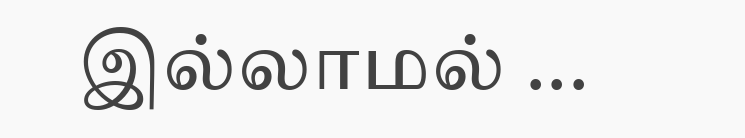இல்லாமல் ...